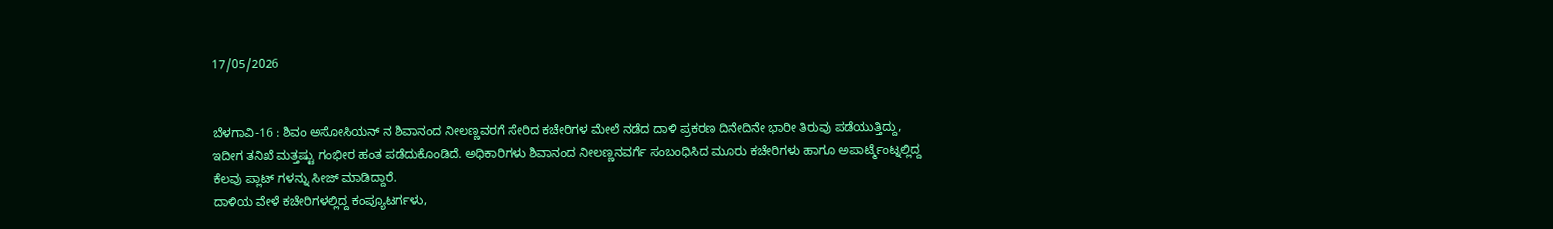17/05/2026


ಬೆಳಗಾವಿ-16 : ಶಿವಂ ಅಸೋಸಿಯನ್ ನ ಶಿವಾನಂದ ನೀಲಣ್ಣವರಗೆ ಸೇರಿದ ಕಚೇರಿಗಳ ಮೇಲೆ ನಡೆದ ದಾಳಿ ಪ್ರಕರಣ ದಿನೇದಿನೇ ಭಾರೀ ತಿರುವು ಪಡೆಯುತ್ತಿದ್ದು, ಇದೀಗ ತನಿಖೆ ಮತ್ತಷ್ಟು ಗಂಭೀರ ಹಂತ ಪಡೆದುಕೊಂಡಿದೆ. ಅಧಿಕಾರಿಗಳು ಶಿವಾನಂದ ನೀಲಣ್ಣನವರ್ಗೆ ಸಂಬಂಧಿಸಿದ ಮೂರು ಕಚೇರಿಗಳು ಹಾಗೂ ಅಪಾರ್ಟ್ಮೆಂಟ್ನಲ್ಲಿದ್ದ ಕೆಲವು ಪ್ಲಾಟ್ ಗಳನ್ನು ಸೀಜ್ ಮಾಡಿದ್ದಾರೆ.
ದಾಳಿಯ ವೇಳೆ ಕಚೇರಿಗಳಲ್ಲಿದ್ದ ಕಂಪ್ಯೂಟರ್ಗಳು,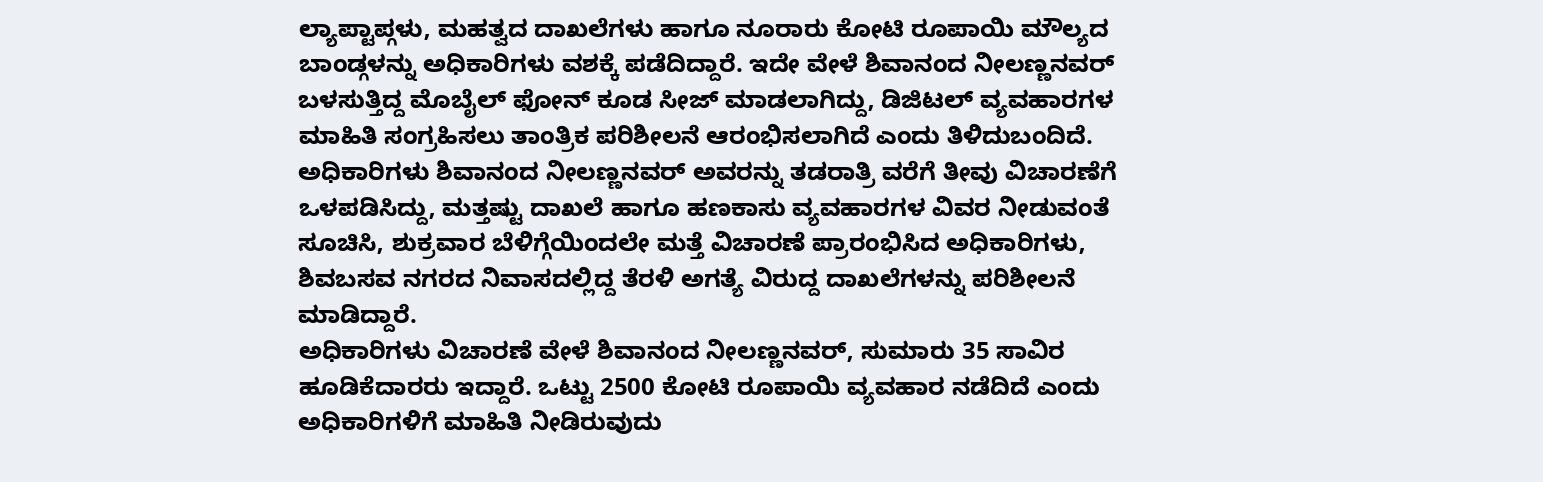ಲ್ಯಾಪ್ಟಾಪ್ಗಳು, ಮಹತ್ವದ ದಾಖಲೆಗಳು ಹಾಗೂ ನೂರಾರು ಕೋಟಿ ರೂಪಾಯಿ ಮೌಲ್ಯದ ಬಾಂಡ್ಗಳನ್ನು ಅಧಿಕಾರಿಗಳು ವಶಕ್ಕೆ ಪಡೆದಿದ್ದಾರೆ. ಇದೇ ವೇಳೆ ಶಿವಾನಂದ ನೀಲಣ್ಣನವರ್ ಬಳಸುತ್ತಿದ್ದ ಮೊಬೈಲ್ ಫೋನ್ ಕೂಡ ಸೀಜ್ ಮಾಡಲಾಗಿದ್ದು, ಡಿಜಿಟಲ್ ವ್ಯವಹಾರಗಳ ಮಾಹಿತಿ ಸಂಗ್ರಹಿಸಲು ತಾಂತ್ರಿಕ ಪರಿಶೀಲನೆ ಆರಂಭಿಸಲಾಗಿದೆ ಎಂದು ತಿಳಿದುಬಂದಿದೆ.
ಅಧಿಕಾರಿಗಳು ಶಿವಾನಂದ ನೀಲಣ್ಣನವರ್ ಅವರನ್ನು ತಡರಾತ್ರಿ ವರೆಗೆ ತೀವು ವಿಚಾರಣೆಗೆ ಒಳಪಡಿಸಿದ್ದು, ಮತ್ತಷ್ಟು ದಾಖಲೆ ಹಾಗೂ ಹಣಕಾಸು ವ್ಯವಹಾರಗಳ ವಿವರ ನೀಡುವಂತೆ ಸೂಚಿಸಿ, ಶುಕ್ರವಾರ ಬೆಳಿಗ್ಗೆಯಿಂದಲೇ ಮತ್ತೆ ವಿಚಾರಣೆ ಪ್ರಾರಂಭಿಸಿದ ಅಧಿಕಾರಿಗಳು, ಶಿವಬಸವ ನಗರದ ನಿವಾಸದಲ್ಲಿದ್ದ ತೆರಳಿ ಅಗತ್ಯೆ ವಿರುದ್ದ ದಾಖಲೆಗಳನ್ನು ಪರಿಶೀಲನೆ ಮಾಡಿದ್ದಾರೆ.
ಅಧಿಕಾರಿಗಳು ವಿಚಾರಣೆ ವೇಳೆ ಶಿವಾನಂದ ನೀಲಣ್ಣನವರ್, ಸುಮಾರು 35 ಸಾವಿರ ಹೂಡಿಕೆದಾರರು ಇದ್ದಾರೆ. ಒಟ್ಟು 2500 ಕೋಟಿ ರೂಪಾಯಿ ವ್ಯವಹಾರ ನಡೆದಿದೆ ಎಂದು ಅಧಿಕಾರಿಗಳಿಗೆ ಮಾಹಿತಿ ನೀಡಿರುವುದು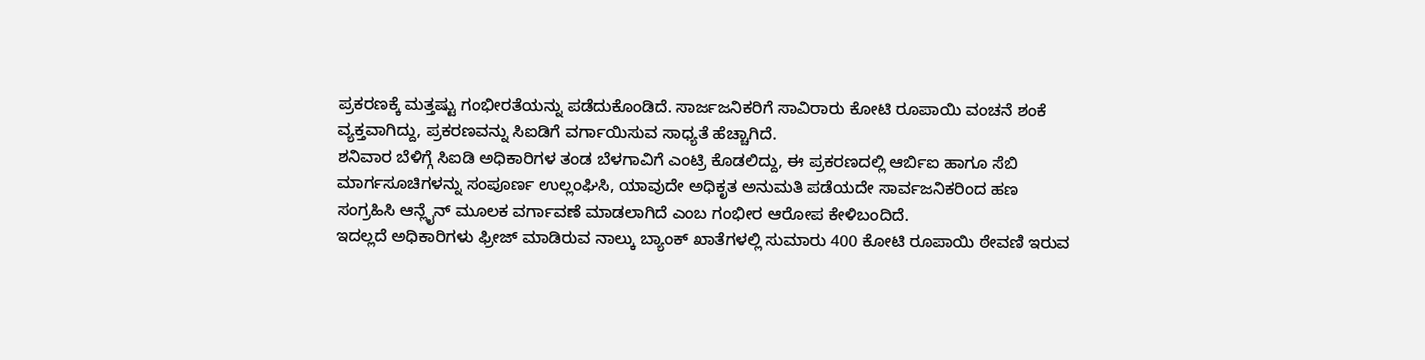ಪ್ರಕರಣಕ್ಕೆ ಮತ್ತಷ್ಟು ಗಂಭೀರತೆಯನ್ನು ಪಡೆದುಕೊಂಡಿದೆ. ಸಾರ್ಜಜನಿಕರಿಗೆ ಸಾವಿರಾರು ಕೋಟಿ ರೂಪಾಯಿ ವಂಚನೆ ಶಂಕೆ ವ್ಯಕ್ತವಾಗಿದ್ದು, ಪ್ರಕರಣವನ್ನು ಸಿಐಡಿಗೆ ವರ್ಗಾಯಿಸುವ ಸಾಧ್ಯತೆ ಹೆಚ್ಚಾಗಿದೆ.
ಶನಿವಾರ ಬೆಳಿಗ್ಗೆ ಸಿಐಡಿ ಅಧಿಕಾರಿಗಳ ತಂಡ ಬೆಳಗಾವಿಗೆ ಎಂಟ್ರಿ ಕೊಡಲಿದ್ದು, ಈ ಪ್ರಕರಣದಲ್ಲಿ ಆರ್ಬಿಐ ಹಾಗೂ ಸೆಬಿ ಮಾರ್ಗಸೂಚಿಗಳನ್ನು ಸಂಪೂರ್ಣ ಉಲ್ಲಂಘಿಸಿ, ಯಾವುದೇ ಅಧಿಕೃತ ಅನುಮತಿ ಪಡೆಯದೇ ಸಾರ್ವಜನಿಕರಿಂದ ಹಣ ಸಂಗ್ರಹಿಸಿ ಆನ್ಲೈನ್ ಮೂಲಕ ವರ್ಗಾವಣೆ ಮಾಡಲಾಗಿದೆ ಎಂಬ ಗಂಭೀರ ಆರೋಪ ಕೇಳಿಬಂದಿದೆ.
ಇದಲ್ಲದೆ ಅಧಿಕಾರಿಗಳು ಫ್ರೀಜ್ ಮಾಡಿರುವ ನಾಲ್ಕು ಬ್ಯಾಂಕ್ ಖಾತೆಗಳಲ್ಲಿ ಸುಮಾರು 400 ಕೋಟಿ ರೂಪಾಯಿ ಠೇವಣಿ ಇರುವ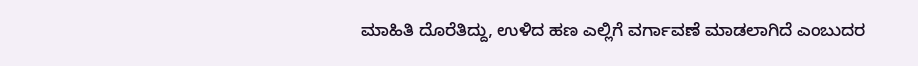ಮಾಹಿತಿ ದೊರೆತಿದ್ದು, ಉಳಿದ ಹಣ ಎಲ್ಲಿಗೆ ವರ್ಗಾವಣೆ ಮಾಡಲಾಗಿದೆ ಎಂಬುದರ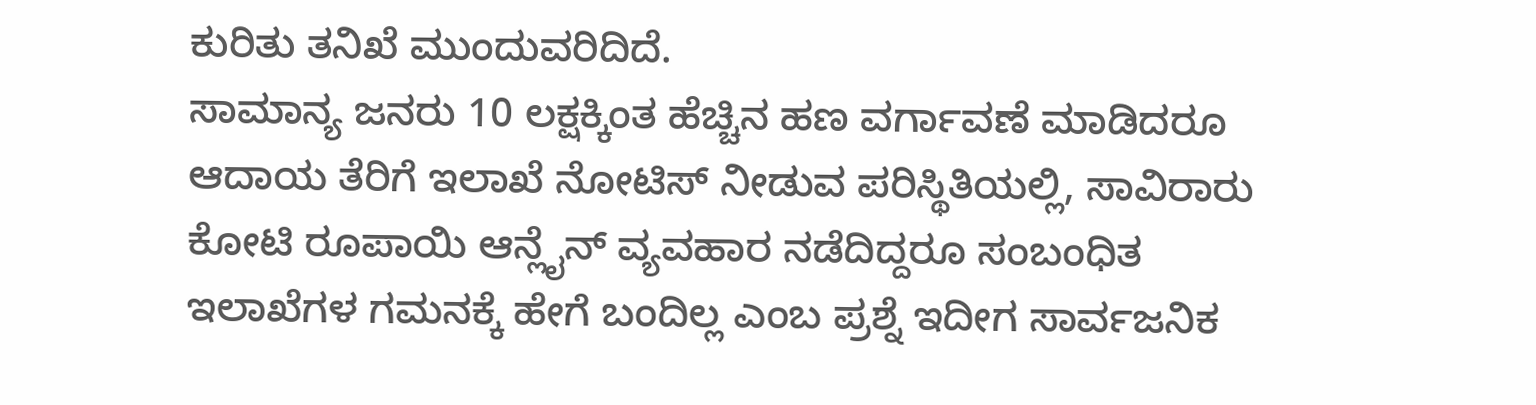ಕುರಿತು ತನಿಖೆ ಮುಂದುವರಿದಿದೆ.
ಸಾಮಾನ್ಯ ಜನರು 10 ಲಕ್ಷಕ್ಕಿಂತ ಹೆಚ್ಚಿನ ಹಣ ವರ್ಗಾವಣೆ ಮಾಡಿದರೂ ಆದಾಯ ತೆರಿಗೆ ಇಲಾಖೆ ನೋಟಿಸ್ ನೀಡುವ ಪರಿಸ್ಥಿತಿಯಲ್ಲಿ, ಸಾವಿರಾರು ಕೋಟಿ ರೂಪಾಯಿ ಆನ್ಲೈನ್ ವ್ಯವಹಾರ ನಡೆದಿದ್ದರೂ ಸಂಬಂಧಿತ ಇಲಾಖೆಗಳ ಗಮನಕ್ಕೆ ಹೇಗೆ ಬಂದಿಲ್ಲ ಎಂಬ ಪ್ರಶ್ನೆ ಇದೀಗ ಸಾರ್ವಜನಿಕ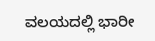ವಲಯದಲ್ಲಿ ಭಾರೀ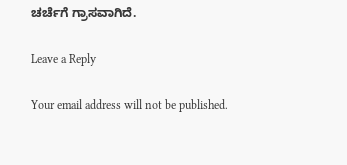ಚರ್ಚೆಗೆ ಗ್ರಾಸವಾಗಿದೆ.

Leave a Reply

Your email address will not be published.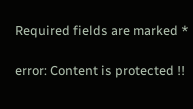Required fields are marked *

error: Content is protected !!